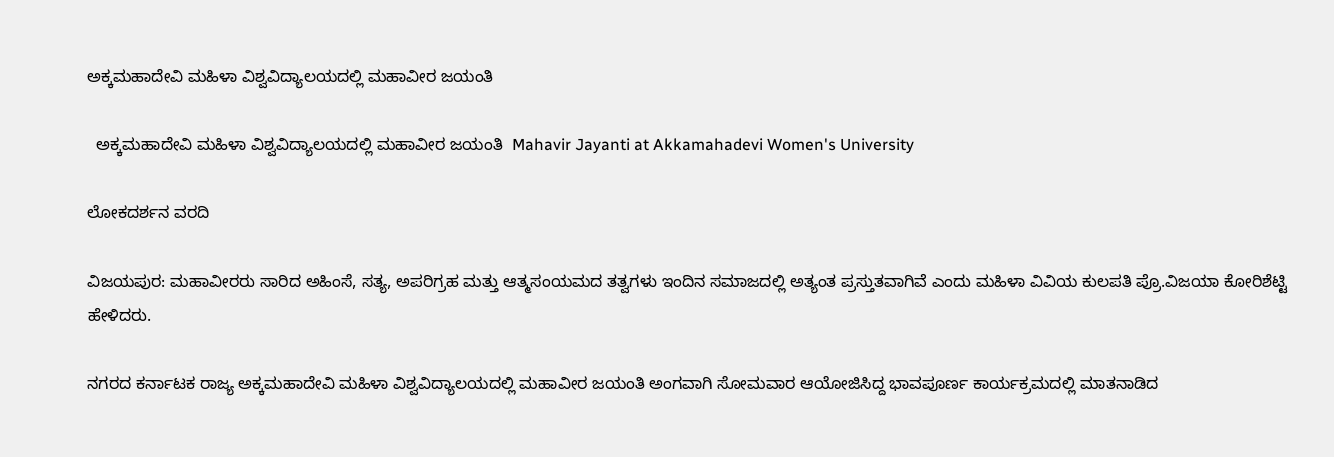ಅಕ್ಕಮಹಾದೇವಿ ಮಹಿಳಾ ವಿಶ್ವವಿದ್ಯಾಲಯದಲ್ಲಿ ಮಹಾವೀರ ಜಯಂತಿ

  ಅಕ್ಕಮಹಾದೇವಿ ಮಹಿಳಾ ವಿಶ್ವವಿದ್ಯಾಲಯದಲ್ಲಿ ಮಹಾವೀರ ಜಯಂತಿ  Mahavir Jayanti at Akkamahadevi Women's University

ಲೋಕದರ್ಶನ ವರದಿ

ವಿಜಯಪುರ: ಮಹಾವೀರರು ಸಾರಿದ ಅಹಿಂಸೆ, ಸತ್ಯ, ಅಪರಿಗ್ರಹ ಮತ್ತು ಆತ್ಮಸಂಯಮದ ತತ್ವಗಳು ಇಂದಿನ ಸಮಾಜದಲ್ಲಿ ಅತ್ಯಂತ ಪ್ರಸ್ತುತವಾಗಿವೆ ಎಂದು ಮಹಿಳಾ ವಿವಿಯ ಕುಲಪತಿ ಪ್ರೊ.ವಿಜಯಾ ಕೋರಿಶೆಟ್ಟಿ ಹೇಳಿದರು.

ನಗರದ ಕರ್ನಾಟಕ ರಾಜ್ಯ ಅಕ್ಕಮಹಾದೇವಿ ಮಹಿಳಾ ವಿಶ್ವವಿದ್ಯಾಲಯದಲ್ಲಿ ಮಹಾವೀರ ಜಯಂತಿ ಅಂಗವಾಗಿ ಸೋಮವಾರ ಆಯೋಜಿಸಿದ್ದ ಭಾವಪೂರ್ಣ ಕಾರ್ಯಕ್ರಮದಲ್ಲಿ ಮಾತನಾಡಿದ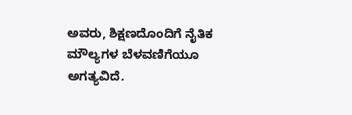ಅವರು, ಶಿಕ್ಷಣದೊಂದಿಗೆ ನೈತಿಕ ಮೌಲ್ಯಗಳ ಬೆಳವಣಿಗೆಯೂ ಅಗತ್ಯವಿದೆ.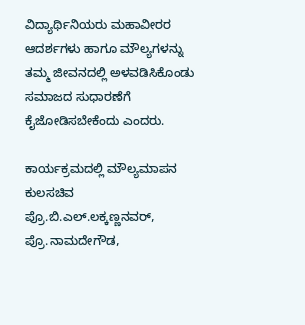ವಿದ್ಯಾರ್ಥಿನಿಯರು ಮಹಾವೀರರ ಆದರ್ಶಗಳು ಹಾಗೂ ಮೌಲ್ಯಗಳನ್ನು ತಮ್ಮ ಜೀವನದಲ್ಲಿ ಅಳವಡಿಸಿಕೊಂಡು ಸಮಾಜದ ಸುಧಾರಣೆಗೆ ಕೈಜೋಡಿಸಬೇಕೆಂದು ಎಂದರು.

ಕಾರ್ಯಕ್ರಮದಲ್ಲಿ ಮೌಲ್ಯಮಾಪನ ಕುಲಸಚಿವ ಪ್ರೊ.ಬಿ.ಎಲ್‌.ಲಕ್ಕಣ್ಣನವರ್, ಪ್ರೊ.ನಾಮದೇಗೌಡ,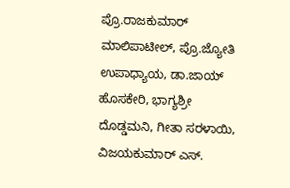ಪ್ರೊ.ರಾಜಕುಮಾರ್ ಮಾಲಿಪಾಟೀಲ್, ಪ್ರೊ.ಜ್ಯೋತಿ ಉಪಾಧ್ಯಾಯ, ಡಾ.ಜಾಯ್ ಹೊಸಕೇರಿ, ಭಾಗ್ಯಶ್ರೀ ದೊಡ್ಡಮನಿ, ಗೀತಾ ಸರಳಾಯಿ, ವಿಜಯಕುಮಾರ್ ಎಸ್‌.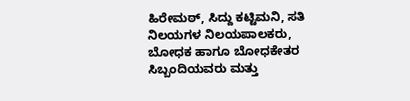ಹಿರೇಮಠ್, ಸಿದ್ದು ಕಟ್ಟಿಮನಿ, ಸತಿ ನಿಲಯಗಳ ನಿಲಯಪಾಲಕರು, ಬೋಧಕ ಹಾಗೂ ಬೋಧಕೇತರ ಸಿಬ್ಬಂದಿಯವರು ಮತ್ತು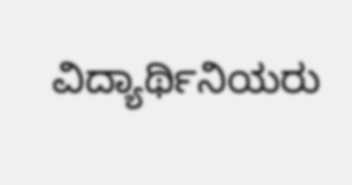ವಿದ್ಯಾರ್ಥಿನಿಯರು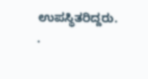ಉಪಸ್ಥಿತರಿದ್ದರು. .